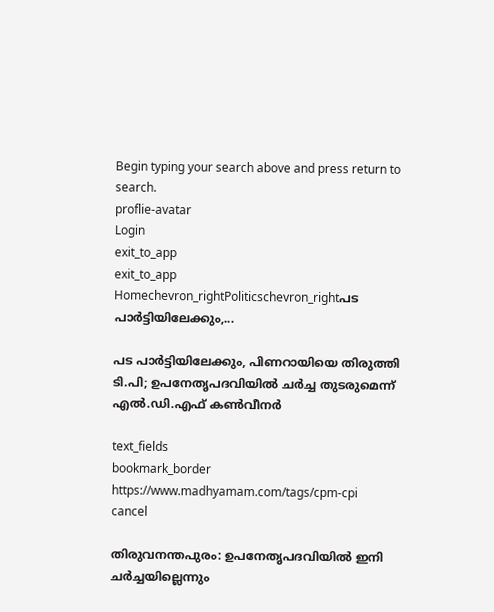Begin typing your search above and press return to search.
proflie-avatar
Login
exit_to_app
exit_to_app
Homechevron_rightPoliticschevron_rightപട പാർട്ടിയിലേക്കും,...

പട പാർട്ടിയിലേക്കും, പിണറായിയെ തിരുത്തി ടി.പി; ഉപനേതൃപദവിയിൽ ചർച്ച തുടരുമെന്ന് എൽ.ഡി.എഫ് കൺവീനർ

text_fields
bookmark_border
https://www.madhyamam.com/tags/cpm-cpi
cancel

തിരുവനന്തപുരം: ഉപനേതൃപദവിയിൽ ഇനി ചർച്ചയില്ലെന്നും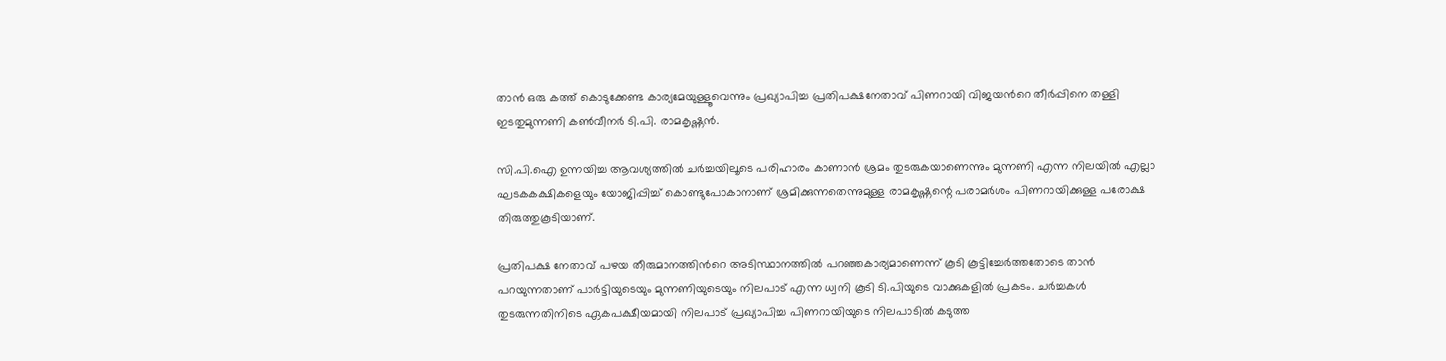താൻ ഒരു കത്ത് കൊടുക്കേണ്ട കാര്യമേയുള്ളൂവെന്നും പ്രഖ്യാപിച്ച പ്രതിപക്ഷനേതാവ് പിണറായി വിജയന്‍റെ തീർപ്പിനെ തള്ളി ഇടതുമുന്നണി കൺവീനർ ടി.പി. രാമകൃഷ്ണൻ.

സി.പി.ഐ ഉന്നയിച്ച ആവശ്യത്തിൽ ചർച്ചയിലൂടെ പരിഹാരം കാണാൻ ശ്രമം തുടരുകയാണെന്നും മുന്നണി എന്ന നിലയിൽ എല്ലാ ഘടകകക്ഷികളെയും യോജിപ്പിച്ച് കൊണ്ടുപോകാനാണ് ശ്രമിക്കുന്നതെന്നുമുള്ള രാമകൃഷ്ണന്റെ പരാമർശം പിണറായിക്കുള്ള പരോക്ഷ തിരുത്തുകൂടിയാണ്.

പ്രതിപക്ഷ നേതാവ് പഴയ തീരുമാനത്തിന്‍റെ അടിസ്ഥാനത്തിൽ പറഞ്ഞകാര്യമാണെന്ന് കൂടി കൂട്ടിച്ചേർത്തതോടെ താൻ പറയുന്നതാണ് പാർട്ടിയുടെയും മുന്നണിയുടെയും നിലപാട് എന്ന ധ്വനി കൂടി ടി.പിയുടെ വാക്കുകളിൽ പ്രകടം. ചർച്ചകൾ തുടരുന്നതിനിടെ ഏകപക്ഷീയമായി നിലപാട് പ്രഖ്യാപിച്ച പിണറായിയുടെ നിലപാടിൽ കടുത്ത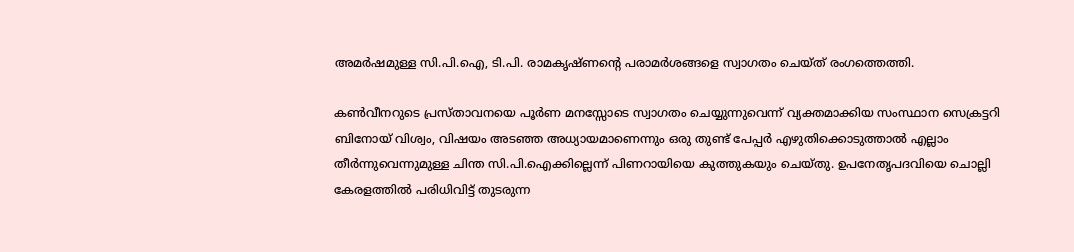അമർഷമുള്ള സി.പി.ഐ, ടി.പി. രാമകൃഷ്ണന്‍റെ പരാമർശങ്ങളെ സ്വാഗതം ചെയ്ത് രംഗത്തെത്തി.

കൺവീനറുടെ പ്രസ്താവനയെ പൂർണ മനസ്സോടെ സ്വാഗതം ചെയ്യുന്നുവെന്ന് വ്യക്തമാക്കിയ സംസ്ഥാന സെക്രട്ടറി ബിനോയ് വിശ്വം, വിഷയം അടഞ്ഞ അധ്യായമാണെന്നും ഒരു തുണ്ട് പേപ്പർ എഴുതിക്കൊടുത്താൽ എല്ലാം തീർന്നുവെന്നുമുള്ള ചിന്ത സി.പി.ഐക്കില്ലെന്ന് പിണറായിയെ കുത്തുകയും ചെയ്തു. ഉപനേതൃപദവിയെ ചൊല്ലി കേരളത്തിൽ പരിധിവിട്ട് തുടരുന്ന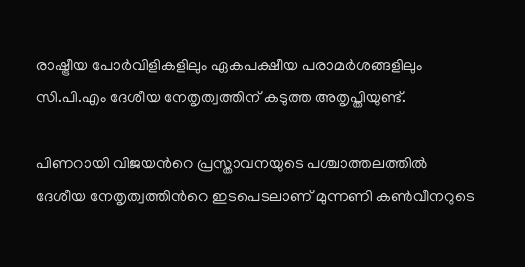രാഷ്ട്രീയ പോർവിളികളിലും ഏകപക്ഷീയ പരാമർശങ്ങളിലും സി.പി.എം ദേശീയ നേതൃത്വത്തിന് കടുത്ത അതൃപ്തിയുണ്ട്.

പിണറായി വിജയന്‍റെ പ്രസ്താവനയുടെ പശ്ചാത്തലത്തിൽ ദേശീയ നേതൃത്വത്തിന്‍റെ ഇടപെടലാണ് മുന്നണി കൺവീനറുടെ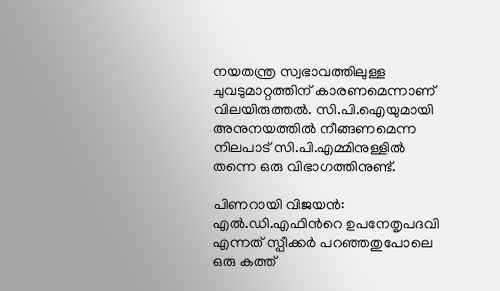നയതന്ത്ര സ്വഭാവത്തിലുള്ള ചുവടുമാറ്റത്തിന് കാരണമെന്നാണ് വിലയിരുത്തൽ. സി.പി.ഐയുമായി അനുനയത്തിൽ നീങ്ങണമെന്ന നിലപാട് സി.പി.എമ്മിനുള്ളിൽ തന്നെ ഒരു വിഭാഗത്തിനുണ്ട്.

പിണറായി വിജയൻ: എൽ.ഡി.എഫിന്‍റെ ഉപനേതൃപദവി എന്നത് സ്പീക്കർ പറഞ്ഞതുപോലെ ഒരു കത്ത്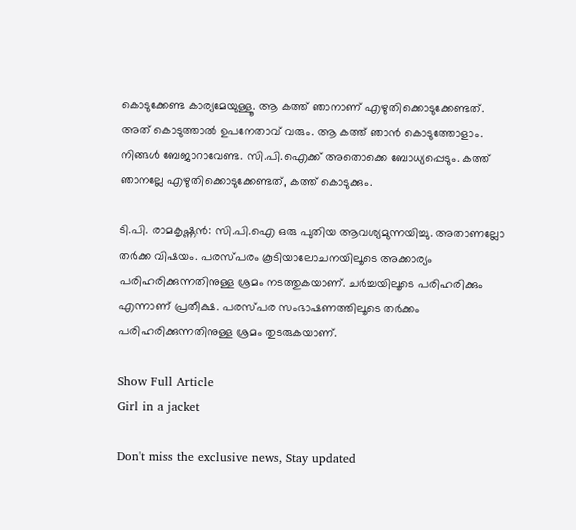കൊടുക്കേണ്ട കാര്യമേയുള്ളൂ. ആ കത്ത് ഞാനാണ് എഴുതിക്കൊടുക്കേണ്ടത്. അത് കൊടുത്താൽ ഉപനേതാവ് വരും. ആ കത്ത് ഞാൻ കൊടുത്തോളാം. നിങ്ങൾ ബേജാറാവേണ്ട. സി.പി.ഐക്ക് അതൊക്കെ ബോധ്യപ്പെടും. കത്ത് ഞാനല്ലേ എഴുതിക്കൊടുക്കേണ്ടത്, കത്ത് കൊടുക്കും.

ടി.പി. രാമകൃഷ്ണൻ: സി.പി.ഐ ഒരു പുതിയ ആവശ്യമുന്നയിച്ചു. അതാണല്ലോ തർക്ക വിഷയം. പരസ്പരം കൂടിയാലോചനയിലൂടെ അക്കാര്യം പരിഹരിക്കുന്നതിനുള്ള ശ്രമം നടത്തുകയാണ്. ചർച്ചയിലൂടെ പരിഹരിക്കും എന്നാണ് പ്രതീക്ഷ. പരസ്പര സംഭാഷണത്തിലൂടെ തർക്കം പരിഹരിക്കുന്നതിനുള്ള ശ്രമം തുടരുകയാണ്.

Show Full Article
Girl in a jacket

Don't miss the exclusive news, Stay updated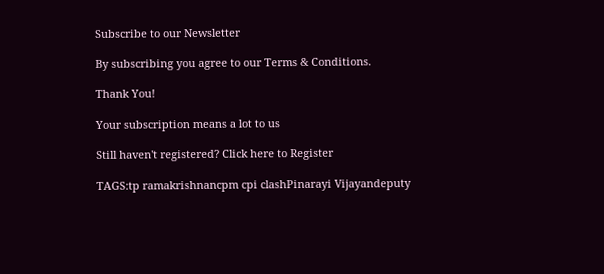Subscribe to our Newsletter

By subscribing you agree to our Terms & Conditions.

Thank You!

Your subscription means a lot to us

Still haven't registered? Click here to Register

TAGS:tp ramakrishnancpm cpi clashPinarayi Vijayandeputy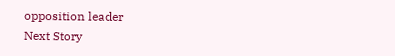opposition leader
Next Story